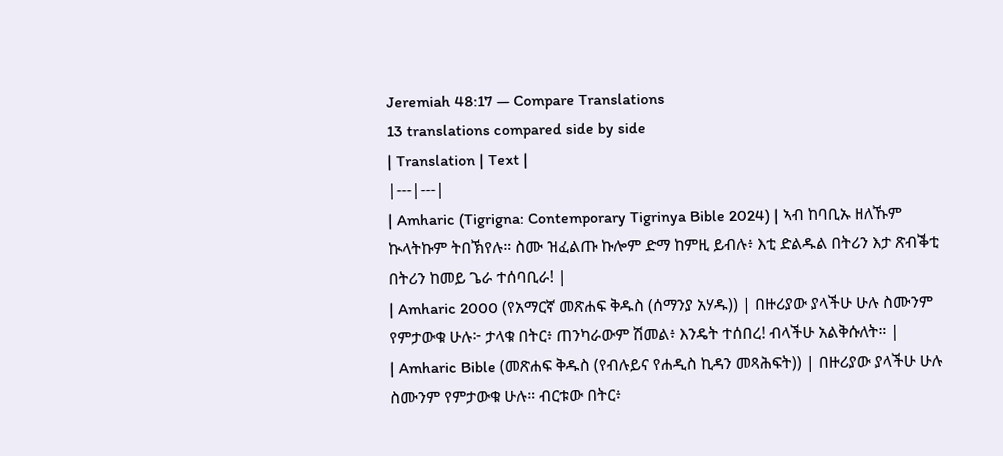Jeremiah 48:17 — Compare Translations
13 translations compared side by side
| Translation | Text |
|---|---|
| Amharic (Tigrigna: Contemporary Tigrinya Bible 2024) | ኣብ ከባቢኡ ዘለኹም ኲላትኩም ትበኽየሉ። ስሙ ዝፈልጡ ኩሎም ድማ ከምዚ ይብሉ፥ እቲ ድልዱል በትሪን እታ ጽብቕቲ በትሪን ከመይ ጌራ ተሰባቢራ! |
| Amharic 2000 (የአማርኛ መጽሐፍ ቅዱስ (ሰማንያ አሃዱ)) | በዙሪያው ያላችሁ ሁሉ ስሙንም የምታውቁ ሁሉ፦ ታላቁ በትር፥ ጠንካራውም ሽመል፥ እንዴት ተሰበረ! ብላችሁ አልቅሱለት። |
| Amharic Bible (መጽሐፍ ቅዱስ (የብሉይና የሐዲስ ኪዳን መጻሕፍት)) | በዙሪያው ያላችሁ ሁሉ ስሙንም የምታውቁ ሁሉ። ብርቱው በትር፥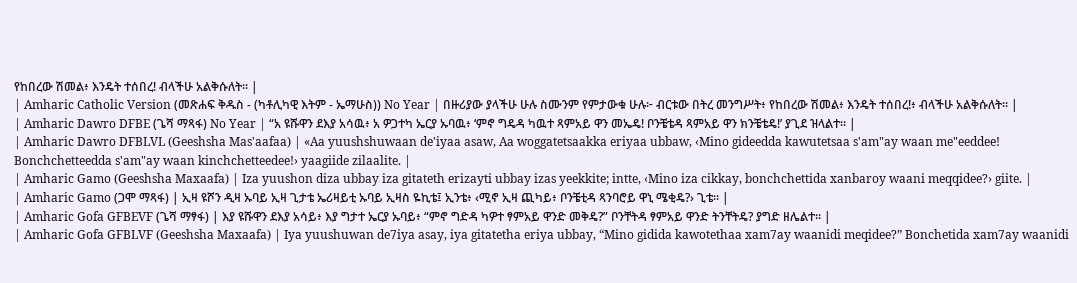የከበረው ሽመል፥ እንዴት ተሰበረ! ብላችሁ አልቅሱለት። |
| Amharic Catholic Version (መጽሐፍ ቅዱስ - (ካቶሊካዊ እትም - ኤማሁስ)) No Year | በዙሪያው ያላችሁ ሁሉ ስሙንም የምታውቁ ሁሉ፦ ብርቱው በትረ መንግሥት፥ የከበረው ሽመል፥ እንዴት ተሰበረ!፥ ብላችሁ አልቅሱለት። |
| Amharic Dawro DFBE (ጌሻ ማጻፋ) No Year | “አ ዩሹዋን ደእያ አሳዉ፥ አ ዎጋተካ ኤርያ ኡባዉ፥ ‘ምኖ ግዴዳ ካዉተ ጻምአይ ዋን መኤዴ! ቦንቼቴዳ ጻምአይ ዋን ክንቼቴዴ!’ ያጊደ ዝላልተ። |
| Amharic Dawro DFBLVL (Geeshsha Mas'aafaa) | «Aa yuushshuwaan de'iyaa asaw, Aa woggatetsaakka eriyaa ubbaw, ‹Mino gideedda kawutetsaa s'am"ay waan me"eeddee! Bonchchetteedda s'am"ay waan kinchchetteedee!› yaagiide zilaalite. |
| Amharic Gamo (Geeshsha Maxaafa) | Iza yuushon diza ubbay iza gitateth erizayti ubbay izas yeekkite; intte, ‹Mino iza cikkay, bonchchettida xanbaroy waani meqqidee?› giite. |
| Amharic Gamo (ጋሞ ማጻፋ) | ኢዛ ዩሾን ዲዛ ኡባይ ኢዛ ጊታቴ ኤሪዛይቲ ኡባይ ኢዛስ ዬኪቴ፤ ኢንቴ፥ ‹ሚኖ ኢዛ ጪካይ፥ ቦንቼቲዳ ጻንባሮይ ዋኒ ሜቂዴ?› ጊቴ። |
| Amharic Gofa GFBEVF (ጌሻ ማፃፋ) | እያ ዩሹዋን ደእያ አሳይ፥ እያ ግታተ ኤርያ ኡባይ፥ “ምኖ ግድዳ ካዎተ ፃምአይ ዋንድ መቅዴ?” ቦንቸትዳ ፃምአይ ዋንድ ትንቸትዴ? ያግድ ዘሌልተ። |
| Amharic Gofa GFBLVF (Geeshsha Maxaafa) | Iya yuushuwan de7iya asay, iya gitatetha eriya ubbay, “Mino gidida kawotethaa xam7ay waanidi meqidee?” Bonchetida xam7ay waanidi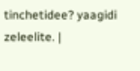tinchetidee? yaagidi zeleelite. |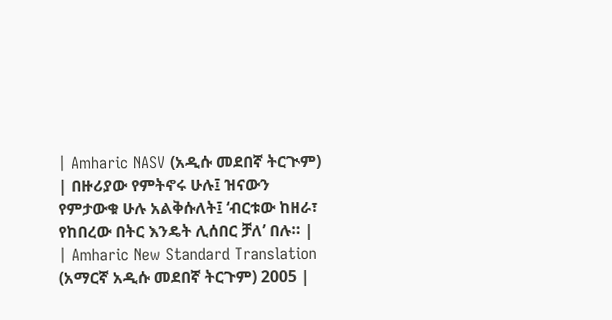| Amharic NASV (አዲሱ መደበኛ ትርጒም) | በዙሪያው የምትኖሩ ሁሉ፤ ዝናውን የምታውቁ ሁሉ አልቅሱለት፤ ‘ብርቱው ከዘራ፣ የከበረው በትር እንዴት ሊሰበር ቻለ’ በሉ። |
| Amharic New Standard Translation (አማርኛ አዲሱ መደበኛ ትርጉም) 2005 |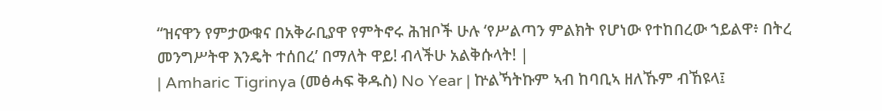“ዝናዋን የምታውቁና በአቅራቢያዋ የምትኖሩ ሕዝቦች ሁሉ ‘የሥልጣን ምልክት የሆነው የተከበረው ኀይልዋ፥ በትረ መንግሥትዋ እንዴት ተሰበረ’ በማለት ዋይ! ብላችሁ አልቅሱላት! |
| Amharic Tigrinya (መፅሓፍ ቅዱስ) No Year | ኵልኻትኩም ኣብ ከባቢኣ ዘለኹም ብኸዩላ፤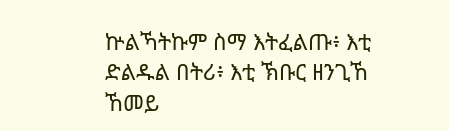ኵልኻትኩም ስማ እትፈልጡ፥ እቲ ድልዱል በትሪ፥ እቲ ኽቡር ዘንጊኸ ኸመይ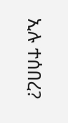ኢሉ ተሰበረ?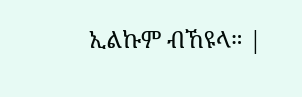ኢልኩም ብኸዩላ። |